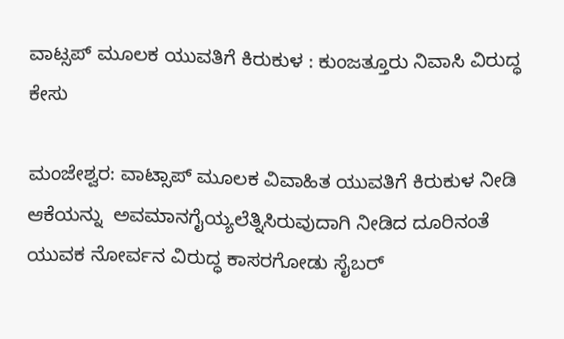ವಾಟ್ಸಪ್ ಮೂಲಕ ಯುವತಿಗೆ ಕಿರುಕುಳ : ಕುಂಜತ್ತೂರು ನಿವಾಸಿ ವಿರುದ್ಧ ಕೇಸು

ಮಂಜೇಶ್ವರ: ವಾಟ್ಸಾಪ್ ಮೂಲಕ ವಿವಾಹಿತ ಯುವತಿಗೆ ಕಿರುಕುಳ ನೀಡಿ  ಆಕೆಯನ್ನು  ಅವಮಾನಗೈಯ್ಯಲೆತ್ನಿಸಿರುವುದಾಗಿ ನೀಡಿದ ದೂರಿನಂತೆ  ಯುವಕ ನೋರ್ವನ ವಿರುದ್ಧ ಕಾಸರಗೋಡು ಸೈಬರ್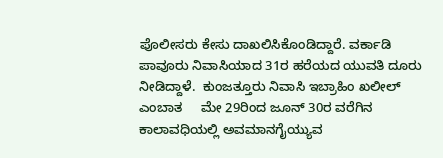ಪೊಲೀಸರು ಕೇಸು ದಾಖಲಿಸಿಕೊಂಡಿದ್ದಾರೆ. ವರ್ಕಾಡಿ ಪಾವೂರು ನಿವಾಸಿಯಾದ 31ರ ಹರೆಯದ ಯುವತಿ ದೂರು ನೀಡಿದ್ದಾಳೆ.  ಕುಂಜತ್ತೂರು ನಿವಾಸಿ ಇಬ್ರಾಹಿಂ ಖಲೀಲ್  ಎಂಬಾತ     ಮೇ 29ರಿಂದ ಜೂನ್ 30ರ ವರೆಗಿನ ಕಾಲಾವಧಿಯಲ್ಲಿ ಅವಮಾನಗೈಯ್ಯುವ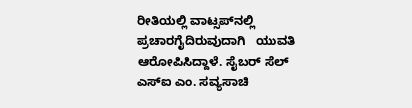ರೀತಿಯಲ್ಲಿ ವಾಟ್ಸಪ್‌ನಲ್ಲಿ ಪ್ರಚಾರಗೈದಿರುವುದಾಗಿ   ಯುವತಿ ಆರೋಪಿಸಿದ್ದಾಳೆ. ಸೈಬರ್ ಸೆಲ್ ಎಸ್‌ಐ ಎಂ. ಸವ್ಯಸಾಚಿ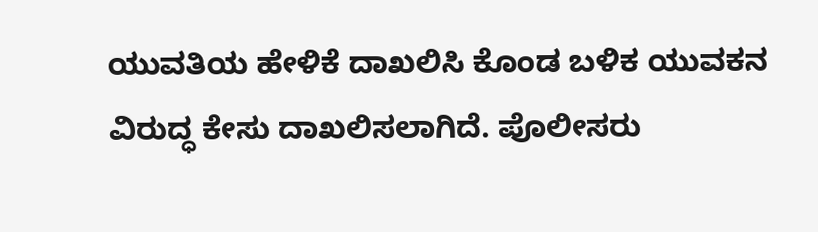ಯುವತಿಯ ಹೇಳಿಕೆ ದಾಖಲಿಸಿ ಕೊಂಡ ಬಳಿಕ ಯುವಕನ ವಿರುದ್ಧ ಕೇಸು ದಾಖಲಿಸಲಾಗಿದೆ. ಪೊಲೀಸರು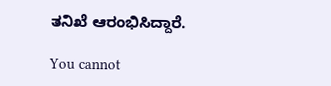ತನಿಖೆ ಆರಂಭಿಸಿದ್ದಾರೆ.

You cannot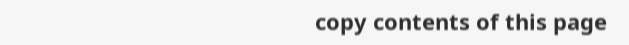copy contents of this page